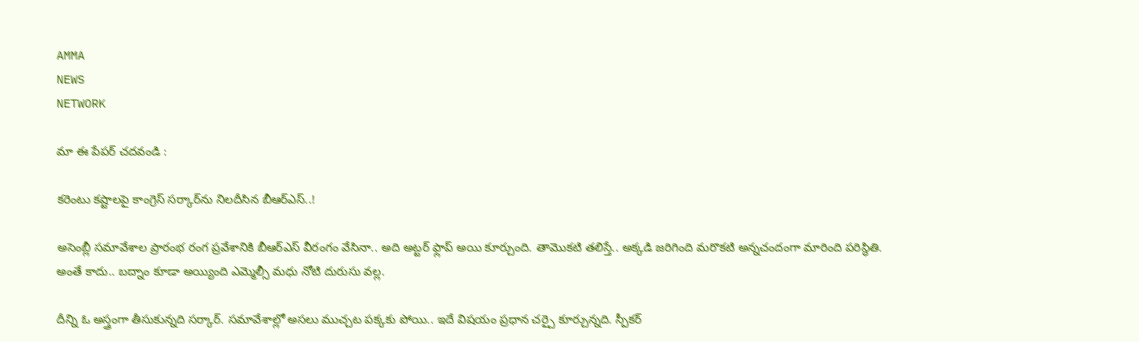AMMA
NEWS
NETWORK

మా ఈ పేపర్ చదవండి :

కరెంటు కష్టాలపై కాంగ్రెస్ సర్కార్‌ను నిలదీసిన బీఆర్‌ఎస్‌..!

అసెంబ్లీ సమావేశాల ప్రారంభ రంగ ప్రవేశానికి బీఆర్‌ఎస్‌ వీరంగం వేసినా.. అది అట్టర్‌ ఫ్లాప్‌ అయి కూర్చుంది. తామొకటి తలిస్తే.. అక్కడి జరిగింది మరొకటి అన్నచందంగా మారింది పరిస్థితి. అంతే కాదు.. బద్నాం కూడా అయ్యింది ఎమ్మెల్సీ మధు నోటి దురుసు వల్ల.

దీన్ని ఓ అస్త్రంగా తీసుకున్నది సర్కార్‌. సమావేశాల్లో అసలు ముచ్చట పక్కకు పోయి.. ఇదే విషయం ప్రధాన చర్చై కూర్చున్నది. స్పీకర్‌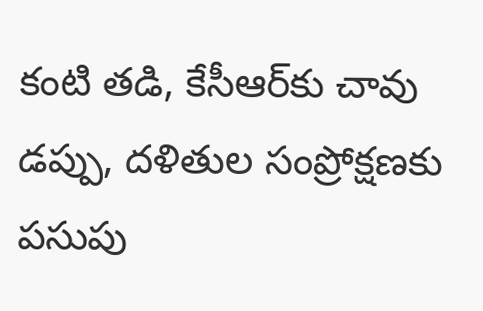కంటి తడి, కేసీఆర్‌కు చావు డప్పు, దళితుల సంప్రోక్షణకు పసుపు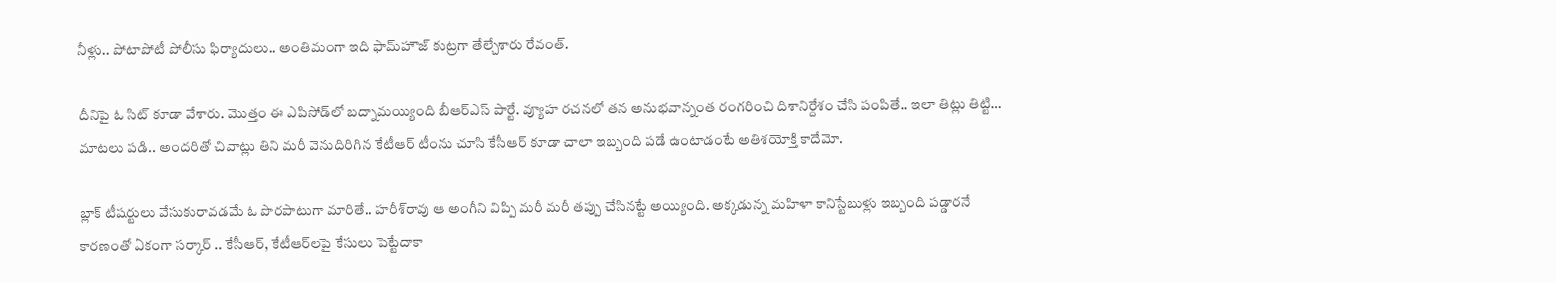నీళ్లు.. పోటాపోటీ పోలీసు ఫిర్యాదులు.. అంతిమంగా ఇది ఫామ్‌హౌజ్‌ కుట్రగా తేల్చేశారు రేవంత్‌.

దీనిపై ఓ సిట్‌ కూడా వేశారు. మొత్తం ఈ ఎపిసోడ్‌లో బద్నామయ్యింది బీఆర్ఎస్‌ పార్టే. వ్యూహ రచనలో తన అనుభవాన్నంత రంగరించి దిశానిర్దేశం చేసి పంపితే.. ఇలా తిట్లు తిట్టి… మాటలు పడి.. అందరితో చివాట్లు తిని మరీ వెనుదిరిగిన కేటీఆర్‌ టీంను చూసి కేసీఆర్‌ కూడా చాలా ఇబ్బంది పడే ఉంటాడంటే అతిశయోక్తి కాదేమో.

బ్లాక్‌ టీషర్టులు వేసుకురావడమే ఓ పొరపాటుగా మారితే.. హరీశ్‌రావు ఆ అంగీని విప్పి మరీ మరీ తప్పు చేసినట్టే అయ్యింది. అక్కడున్న మహిళా కానిస్టేబుళ్లు ఇబ్బంది పడ్డారనే కారణంతో ఏకంగా సర్కార్‌ .. కేసీఆర్, కేటీఆర్‌లపై కేసులు పెట్టేదాకా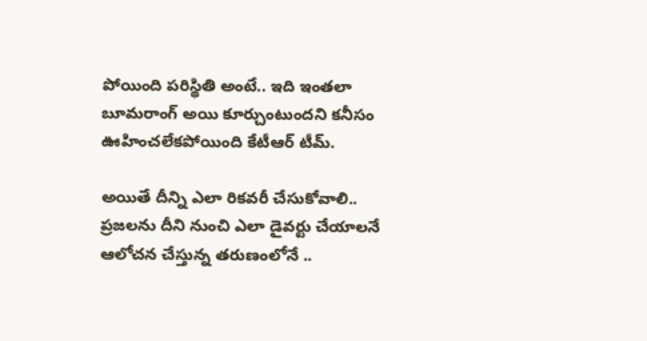పోయింది పరిస్థితి అంటే.. ఇది ఇంతలా బూమరాంగ్‌ అయి కూర్చుంటుందని కనీసం ఊహించలేకపోయింది కేటీఆర్‌ టీమ్‌.

అయితే దీన్ని ఎలా రికవరీ చేసుకోవాలి.. ప్రజలను దీని నుంచి ఎలా డైవర్టు చేయాలనే ఆలోచన చేస్తున్న తరుణంలోనే ..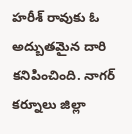హరీశ్‌ రావుకు ఓ అద్బుతమైన దారి కనిపించింది. నాగర్‌ కర్నూలు జిల్లా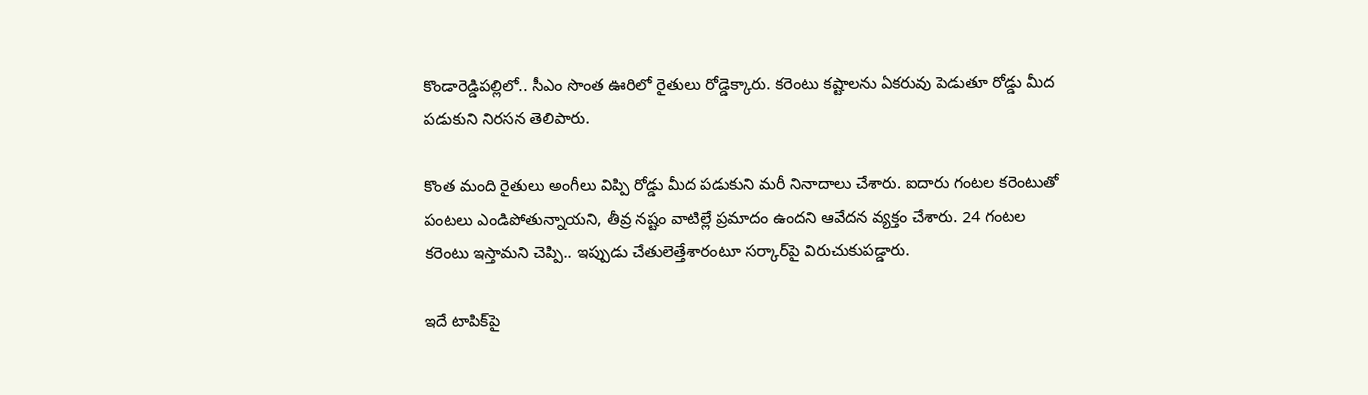కొండారెడ్డిపల్లిలో.. సీఎం సొంత ఊరిలో రైతులు రోడ్డెక్కారు. కరెంటు కష్టాలను ఏకరువు పెడుతూ రోడ్డు మీద పడుకుని నిరసన తెలిపారు.

కొంత మంది రైతులు అంగీలు విప్పి రోడ్డు మీద పడుకుని మరీ నినాదాలు చేశారు. ఐదారు గంటల కరెంటుతో పంటలు ఎండిపోతున్నాయని, తీవ్ర నష్టం వాటిల్లే ప్రమాదం ఉందని ఆవేదన వ్యక్తం చేశారు. 24 గంటల కరెంటు ఇస్తామని చెప్పి.. ఇప్పుడు చేతులెత్తేశారంటూ సర్కార్‌పై విరుచుకుపడ్డారు.

ఇదే టాపిక్‌పై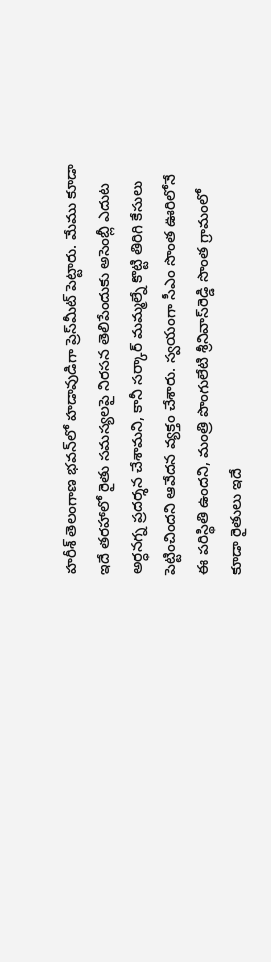హరీశ్‌ తెలంగాణ భవన్‌లో హడావుడిగా ప్రెస్‌మీట్‌ పెట్టారు. మేము కూడా ఇదే తరహాలో రైతు సమస్యలపై నిరసన తెలిపేందుకు అసెంబ్లీ ఎదుట అర్ధనగ్న ప్రదర్శన చేశామని, కానీ సర్కార్‌ మమ్మల్నే కొట్టి తిరిగి కేసులు పెట్టించిందని ఆవేదన వ్యక్తం చేశారు. స్వయంగా సీఎం సొంత ఊరిలోనే ఈ పరిస్థితి ఉందని, మంత్రి పొంగులేటి శ్రీనివాస్‌రెడ్డి సొంత గ్రామంలో కూడా రైతులు ఇదే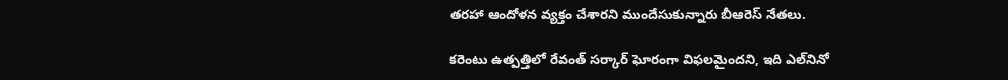తరహా ఆందోళన వ్యక్తం చేశారని ముందేసుకున్నారు బీఆరెస్ నేతలు.

కరెంటు ఉత్పత్తిలో రేవంత్‌ సర్కార్‌ ఘోరంగా విఫలమైందని, ఇది ఎల్‌నినో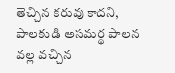తెచ్చిన కరువు కాదని, పాలకుడి అసమర్థ పాలన వల్ల వచ్చిన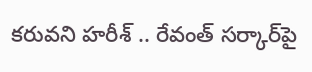కరువని హరీశ్‌ .. రేవంత్‌ సర్కార్‌పై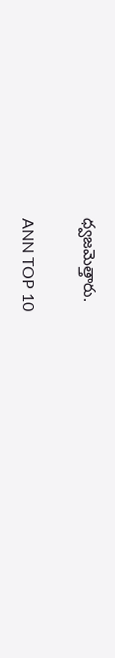ధ్వజమెత్తారు.

ANN TOP 10